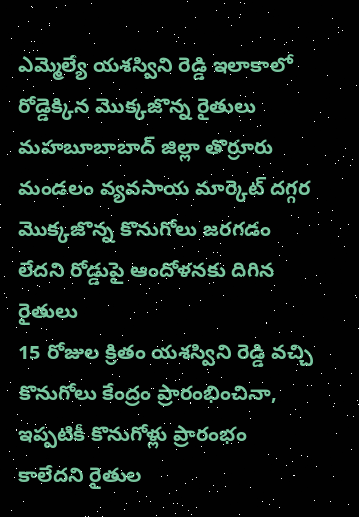ఎమ్మెల్యే యశస్విని రెడ్డి ఇలాకాలో రోడ్డెక్కిన మొక్కజొన్న రైతులు
మహబూబాబాద్ జిల్లా తొర్రూరు మండలం వ్యవసాయ మార్కెట్ దగ్గర మొక్కజొన్న కొనుగోలు జరగడం లేదని రోడ్డుపై ఆందోళనకు దిగిన రైతులు
15 రోజుల క్రితం యశస్విని రెడ్డి వచ్చి కొనుగోలు కేంద్రం ప్రారంభించినా, ఇప్పటికీ కొనుగోళ్లు ప్రారంభం కాలేదని రైతుల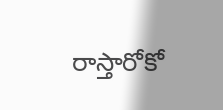రాస్తారోకో